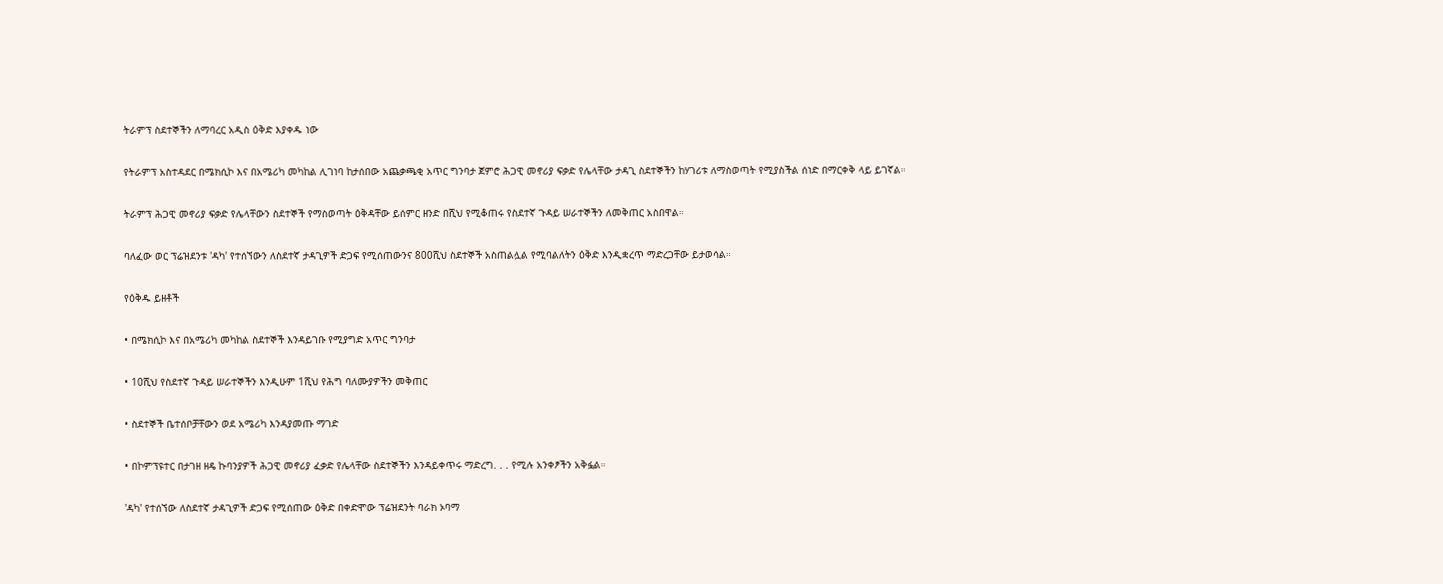ትራምፕ ስደተኞችን ለማባረር አዲስ ዕቅድ እያቀዱ ነው

የትራምፕ አስተዳደር በሜክሲኮ እና በአሜሪካ መካከል ሊገነባ ከታሰበው አጨቃጫቂ አጥር ግንባታ ጀምሮ ሕጋዊ መኖሪያ ፍቃድ የሌላቸው ታዳጊ ስደተኞችን ከሃገሪቱ ለማስወጣት የሚያስችል ሰነድ በማርቀቅ ላይ ይገኛል።

ትራምፕ ሕጋዊ መኖሪያ ፍቃድ የሌላቸውን ስደተኞች የማስወጣት ዕቅዳቸው ይሰምር ዘንድ በሺህ የሚቆጠሩ የስደተኛ ጉዳይ ሠራተኞችን ለመቅጠር አስበዋል።

ባለፈው ወር ፕሬዝደንቱ 'ዳካ' የተሰኘውን ለስደተኛ ታዳጊዎች ድጋፍ የሚሰጠውንና 800ሺህ ስደተኞች አስጠልሏል የሚባልለትን ዕቅድ እንዲቋረጥ ማድረጋቸው ይታወሳል።

የዕቅዱ ይዘቶች

• በሜክሲኮ እና በአሜሪካ መካከል ስደተኞች እንዳይገቡ የሚያግድ አጥር ግንባታ

• 10ሺህ የስደተኛ ጉዳይ ሠራተኞችን እንዲሁም 1ሺህ የሕግ ባለሙያዎችን መቅጠር

• ስደተኞች ቤተሰቦቻቸውን ወደ አሜሪካ እንዳያመጡ ማገድ

• በኮምፕዩተር በታገዘ ዘዴ ኩባንያዎች ሕጋዊ መኖሪያ ፈቃድ የሌላቸው ስደተኞችን እንዳይቀጥሩ ማድረግ. . . የሚሉ አንቀፆችን አቅፏል።

'ዳካ' የተሰኘው ለስደተኛ ታዳጊዎች ድጋፍ የሚሰጠው ዕቅድ በቀድሞው ፕሬዝደንት ባራክ ኦባማ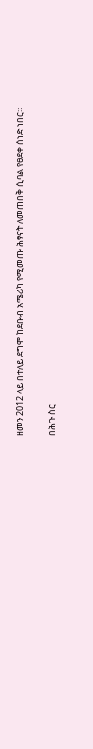ዘመን 2012 ላይ በተለይ ደግሞ ከደቡብ አሜሪካ የሚመጡ ሕፃናት ለመጠበቅ ሲባል የፀደቀ ሰነድ ነበር።

በሕጉ ስር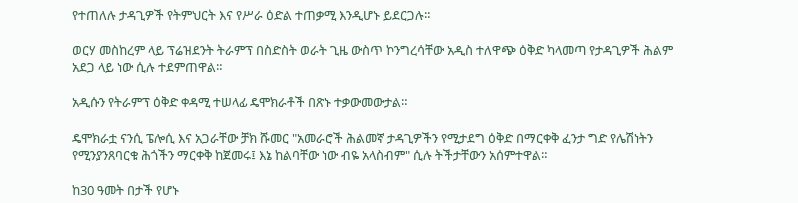የተጠለሉ ታዳጊዎች የትምህርት እና የሥራ ዕድል ተጠቃሚ እንዲሆኑ ይደርጋሉ።

ወርሃ መስከረም ላይ ፕሬዝደንት ትራምፕ በስድስት ወራት ጊዜ ውስጥ ኮንግረሳቸው አዲስ ተለዋጭ ዕቅድ ካላመጣ የታዳጊዎች ሕልም አደጋ ላይ ነው ሲሉ ተደምጠዋል።

አዲሱን የትራምፕ ዕቅድ ቀዳሚ ተሠላፊ ዴሞክራቶች በጽኑ ተቃውመውታል።

ዴሞክራቷ ናንሲ ፔሎሲ እና አጋራቸው ቻክ ሹመር "አመራሮች ሕልመኛ ታዳጊዎችን የሚታደግ ዕቅድ በማርቀቅ ፈንታ ግድ የሌሽነትን የሚንያንጸባርቁ ሕጎችን ማርቀቅ ከጀመሩ፤ እኔ ከልባቸው ነው ብዬ አላስብም" ሲሉ ትችታቸውን አሰምተዋል።

ከ30 ዓመት በታች የሆኑ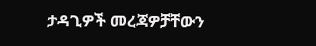ታዳጊዎች መረጃዎቻቸውን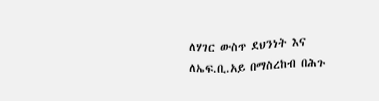ለሃገር ውስጥ ደህንነት እና ለኤፍ.ቢ.አይ በማስረከብ በሕጉ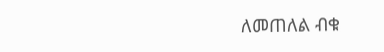ለመጠለል ብቁ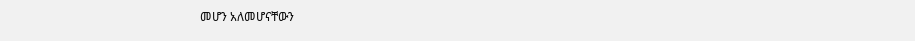መሆን አለመሆናቸውን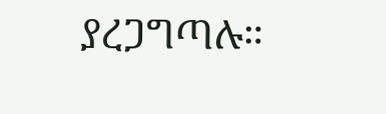ያረጋግጣሉ።